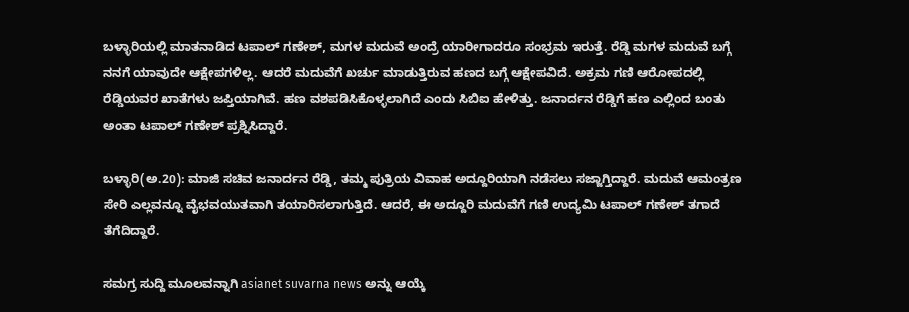ಬಳ್ಳಾರಿಯಲ್ಲಿ ಮಾತನಾಡಿದ ಟಪಾಲ್ ಗಣೇಶ್, ಮಗಳ ಮದುವೆ ಅಂದ್ರೆ ಯಾರೀಗಾದರೂ ಸಂಭ್ರಮ ಇರುತ್ತೆ. ರೆಡ್ಡಿ ಮಗಳ ಮದುವೆ ಬಗ್ಗೆ ನನಗೆ ಯಾವುದೇ ಆಕ್ಷೇಪಗಳಿಲ್ಲ. ಆದರೆ ಮದುವೆಗೆ ಖರ್ಚು ಮಾಡುತ್ತಿರುವ ಹಣದ ಬಗ್ಗೆ ಆಕ್ಷೇಪವಿದೆ. ಅಕ್ರಮ ಗಣಿ ಆರೋಪದಲ್ಲಿ ರೆಡ್ಡಿಯವರ ಖಾತೆಗಳು ಜಪ್ತಿಯಾಗಿವೆ. ಹಣ ವಶಪಡಿಸಿಕೊಳ್ಳಲಾಗಿದೆ ಎಂದು ಸಿಬಿಐ ಹೇಳಿತ್ತು. ಜನಾರ್ದನ ರೆಡ್ಡಿಗೆ ಹಣ ಎಲ್ಲಿಂದ ಬಂತು ಅಂತಾ ಟಪಾಲ್ ಗಣೇಶ್ ಪ್ರಶ್ನಿಸಿದ್ದಾರೆ.

ಬಳ್ಳಾರಿ(ಅ.20): ಮಾಜಿ ಸಚಿವ ಜನಾರ್ದನ ರೆಡ್ಡಿ, ತಮ್ಮ ಪುತ್ರಿಯ ವಿವಾಹ ಅದ್ದೂರಿಯಾಗಿ ನಡೆಸಲು ಸಜ್ಜಾಗ್ತಿದ್ದಾರೆ. ಮದುವೆ ಆಮಂತ್ರಣ ಸೇರಿ ಎಲ್ಲವನ್ನೂ ವೈಭವಯುತವಾಗಿ ತಯಾರಿಸಲಾಗುತ್ತಿದೆ. ಆದರೆ, ಈ ಅದ್ದೂರಿ ಮದುವೆಗೆ ಗಣಿ ಉದ್ಯಮಿ ಟಪಾಲ್ ಗಣೇಶ್ ತಗಾದೆ ತೆಗೆದಿದ್ದಾರೆ.

ಸಮಗ್ರ ಸುದ್ದಿ ಮೂಲವನ್ನಾಗಿ asianet suvarna news ಅನ್ನು ಆಯ್ಕೆ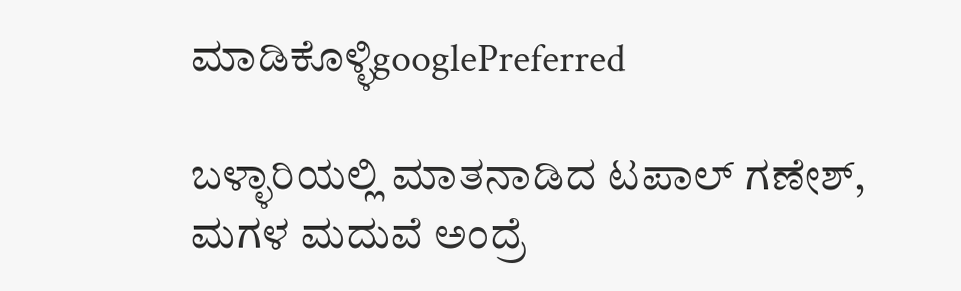ಮಾಡಿಕೊಳ್ಳಿgooglePreferred

ಬಳ್ಳಾರಿಯಲ್ಲಿ ಮಾತನಾಡಿದ ಟಪಾಲ್ ಗಣೇಶ್, ಮಗಳ ಮದುವೆ ಅಂದ್ರೆ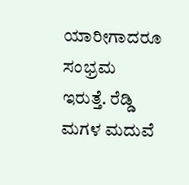ಯಾರೀಗಾದರೂ ಸಂಭ್ರಮ ಇರುತ್ತೆ. ರೆಡ್ಡಿ ಮಗಳ ಮದುವೆ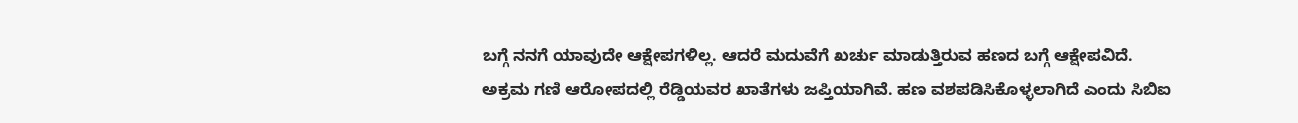ಬಗ್ಗೆ ನನಗೆ ಯಾವುದೇ ಆಕ್ಷೇಪಗಳಿಲ್ಲ. ಆದರೆ ಮದುವೆಗೆ ಖರ್ಚು ಮಾಡುತ್ತಿರುವ ಹಣದ ಬಗ್ಗೆ ಆಕ್ಷೇಪವಿದೆ. ಅಕ್ರಮ ಗಣಿ ಆರೋಪದಲ್ಲಿ ರೆಡ್ಡಿಯವರ ಖಾತೆಗಳು ಜಪ್ತಿಯಾಗಿವೆ. ಹಣ ವಶಪಡಿಸಿಕೊಳ್ಳಲಾಗಿದೆ ಎಂದು ಸಿಬಿಐ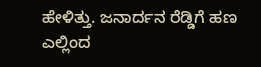ಹೇಳಿತ್ತು. ಜನಾರ್ದನ ರೆಡ್ಡಿಗೆ ಹಣ ಎಲ್ಲಿಂದ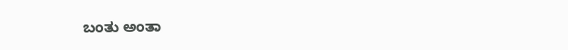ಬಂತು ಅಂತಾ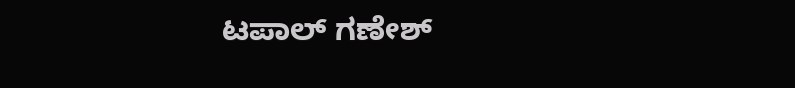ಟಪಾಲ್ ಗಣೇಶ್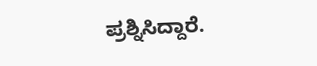ಪ್ರಶ್ನಿಸಿದ್ದಾರೆ.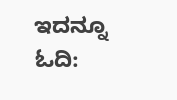ಇದನ್ನೂ ಓದಿ: